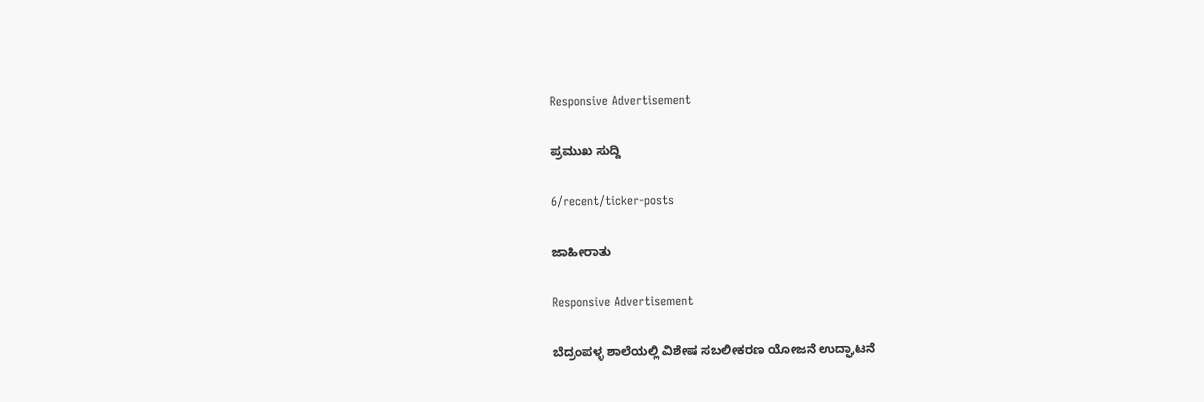Responsive Advertisement

ಪ್ರಮುಖ ಸುದ್ದಿ

6/recent/ticker-posts

ಜಾಹೀರಾತು

Responsive Advertisement

ಬೆದ್ರಂಪಳ್ಳ ಶಾಲೆಯಲ್ಲಿ ವಿಶೇಷ ಸಬಲೀಕರಣ ಯೋಜನೆ ಉದ್ಘಾಟನೆ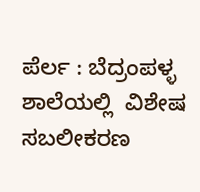ಪೆರ್ಲ : ಬೆದ್ರಂಪಳ್ಳ ಶಾಲೆಯಲ್ಲಿ  ವಿಶೇಷ ಸಬಲೀಕರಣ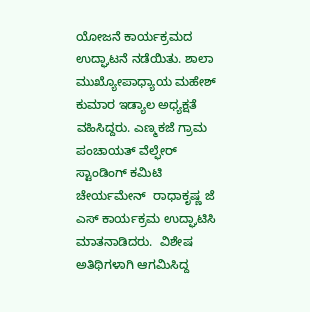ಯೋಜನೆ ಕಾರ್ಯಕ್ರಮದ ಉದ್ಘಾಟನೆ ನಡೆಯಿತು. ಶಾಲಾ ಮುಖ್ಯೋಪಾಧ್ಯಾಯ ಮಹೇಶ್  ಕುಮಾರ ಇಡ್ಯಾಲ ಅಧ್ಯಕ್ಷತೆ ವಹಿಸಿದ್ದರು. ಎಣ್ಮಕಜೆ ಗ್ರಾಮ ಪಂಚಾಯತ್ ವೆಲ್ಫೇರ್ ಸ್ಟಾಂಡಿಂಗ್ ಕಮಿಟಿ  ಚೇರ್ಯಮೇನ್  ರಾಧಾಕೃಷ್ಣ ಜೆ ಎಸ್ ಕಾರ್ಯಕ್ರಮ ಉದ್ಘಾಟಿಸಿ ಮಾತನಾಡಿದರು.  ವಿಶೇಷ ಅತಿಥಿಗಳಾಗಿ ಆಗಮಿಸಿದ್ದ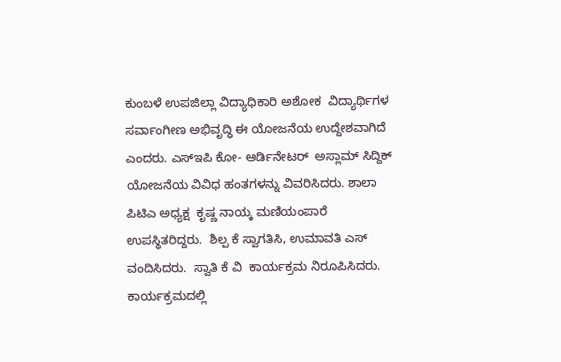ಕುಂಬಳೆ ಉಪಜಿಲ್ಲಾ ವಿದ್ಯಾಧಿಕಾರಿ ಅಶೋಕ  ವಿದ್ಯಾರ್ಥಿಗಳ ಸರ್ವಾಂಗೀಣ ಅಭಿವೃದ್ಧಿ ಈ ಯೋಜನೆಯ ಉದ್ದೇಶವಾಗಿದೆ ಎಂದರು. ಎಸ್ಇಪಿ ಕೋ- ಆರ್ಡಿನೇಟರ್  ಅಸ್ಲಾಮ್ ಸಿದ್ದಿಕ್  ಯೋಜನೆಯ ವಿವಿಧ ಹಂತಗಳನ್ನು ವಿವರಿಸಿದರು. ಶಾಲಾ ಪಿಟಿಎ ಅಧ್ಯಕ್ಷ  ಕೃಷ್ಣ ನಾಯ್ಕ ಮಣಿಯಂಪಾರೆ ಉಪಸ್ಥಿತರಿದ್ದರು.  ಶಿಲ್ಪ ಕೆ ಸ್ವಾಗತಿಸಿ, ಉಮಾವತಿ ಎಸ್ ವಂದಿಸಿದರು.  ಸ್ವಾತಿ ಕೆ ವಿ  ಕಾರ್ಯಕ್ರಮ ನಿರೂಪಿಸಿದರು. ಕಾರ್ಯಕ್ರಮದಲ್ಲಿ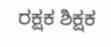ರಕ್ಷಕ ಶಿಕ್ಷಕ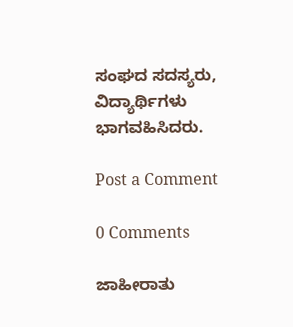ಸಂಘದ ಸದಸ್ಯರು, ವಿದ್ಯಾರ್ಥಿಗಳು ಭಾಗವಹಿಸಿದರು.

Post a Comment

0 Comments

ಜಾಹೀರಾತು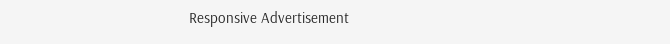Responsive Advertisement